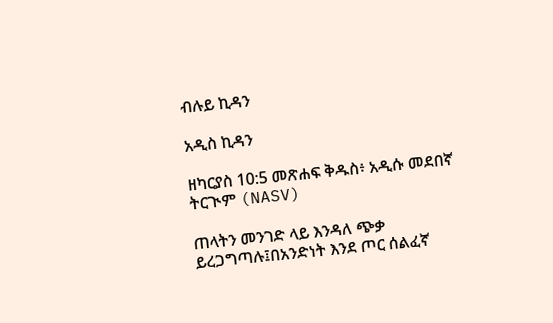ብሉይ ኪዳን

አዲስ ኪዳን

ዘካርያስ 10:5 መጽሐፍ ቅዱስ፥ አዲሱ መደበኛ ትርጒም (NASV)

ጠላትን መንገድ ላይ እንዳለ ጭቃ ይረጋግጣሉ፤በአንድነት እንደ ጦር ሰልፈኛ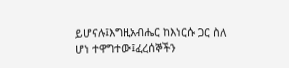ይሆናሉ፤እግዚአብሔር ከእነርሱ ጋር ስለ ሆነ ተዋግተው፤ፈረሰኞችን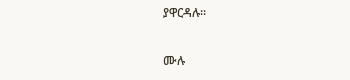ያዋርዳሉ።

ሙሉ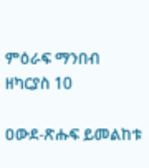ምዕራፍ ማንበብ ዘካርያስ 10

ዐውደ-ጽሑፍ ይመልከቱ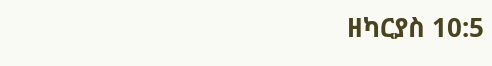ዘካርያስ 10:5